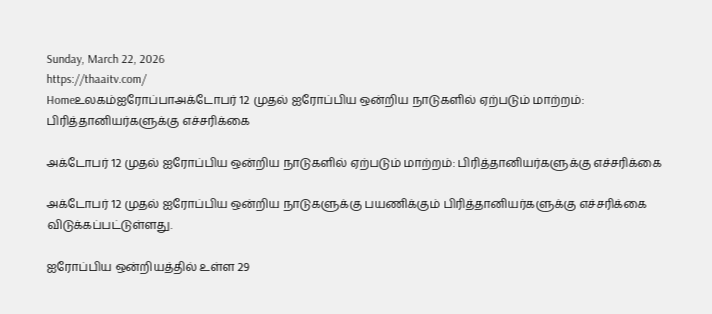Sunday, March 22, 2026
https://thaaitv.com/
Homeஉலகம்ஐரோப்பாஅக்டோபர் 12 முதல் ஐரோப்பிய ஒன்றிய நாடுகளில் ஏற்படும் மாற்றம்: பிரித்தானியர்களுக்கு எச்சரிக்கை

அக்டோபர் 12 முதல் ஐரோப்பிய ஒன்றிய நாடுகளில் ஏற்படும் மாற்றம்: பிரித்தானியர்களுக்கு எச்சரிக்கை

அக்டோபர் 12 முதல் ஐரோப்பிய ஒன்றிய நாடுகளுக்கு பயணிக்கும் பிரித்தானியர்களுக்கு எச்சரிக்கை விடுக்கப்பட்டுள்ளது.

ஐரோப்பிய ஒன்றியத்தில் உள்ள 29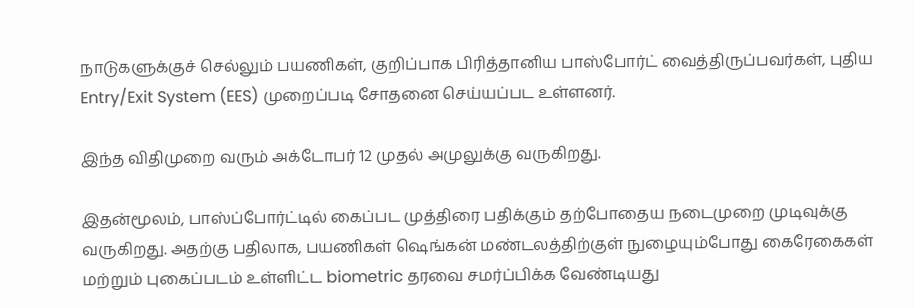நாடுகளுக்குச் செல்லும் பயணிகள், குறிப்பாக பிரித்தானிய பாஸ்போர்ட் வைத்திருப்பவர்கள், புதிய Entry/Exit System (EES) முறைப்படி சோதனை செய்யப்பட உள்ளனர்.

இந்த விதிமுறை வரும் அக்டோபர் 12 முதல் அமுலுக்கு வருகிறது.

இதன்மூலம், பாஸ்ப்போர்ட்டில் கைப்பட முத்திரை பதிக்கும் தற்போதைய நடைமுறை முடிவுக்கு வருகிறது. அதற்கு பதிலாக, பயணிகள் ஷெங்கன் மண்டலத்திற்குள் நுழையும்போது கைரேகைகள் மற்றும் புகைப்படம் உள்ளிட்ட biometric தரவை சமர்ப்பிக்க வேண்டியது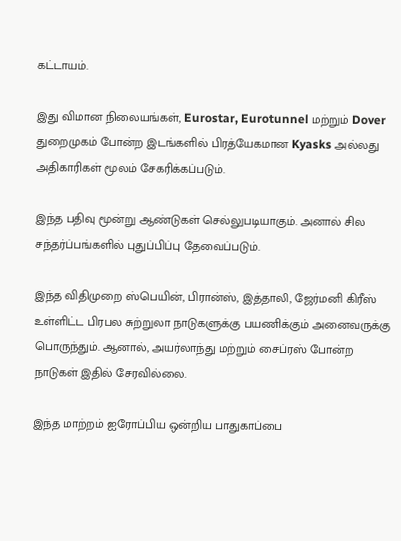கட்டாயம்.

இது விமான நிலையங்கள், Eurostar, Eurotunnel மற்றும் Dover துறைமுகம் போன்ற இடங்களில் பிரத்யேகமான Kyasks அல்லது அதிகாரிகள் மூலம் சேகரிக்கப்படும்.

இந்த பதிவு மூன்று ஆண்டுகள் செல்லுபடியாகும். அனால் சில சந்தர்ப்பங்களில் புதுப்பிப்பு தேவைப்படும்.

இந்த விதிமுறை ஸ்பெயின், பிரான்ஸ், இத்தாலி, ஜேர்மனி கிரீஸ் உள்ளிட்ட பிரபல சுற்றுலா நாடுகளுக்கு பயணிக்கும் அனைவருக்கு பொருந்தும். ஆனால், அயர்லாந்து மற்றும் சைப்ரஸ் போன்ற நாடுகள் இதில் சேரவில்லை.

இந்த மாற்றம் ஐரோப்பிய ஒன்றிய பாதுகாப்பை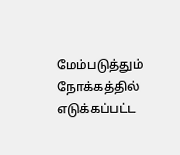மேம்படுத்தும் நோக்கத்தில் எடுக்கப்பட்ட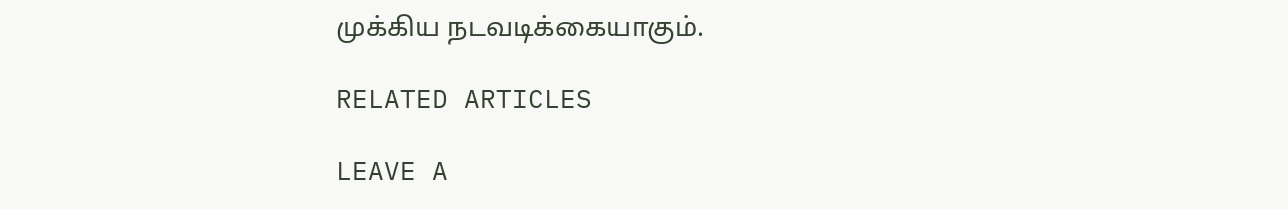முக்கிய நடவடிக்கையாகும்.

RELATED ARTICLES

LEAVE A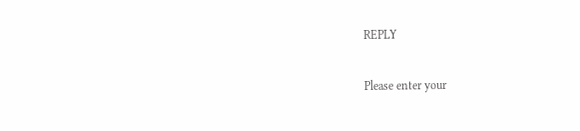REPLY

Please enter your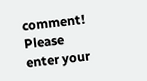comment!
Please enter your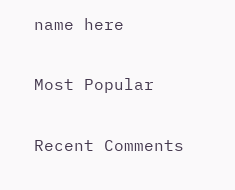name here

Most Popular

Recent Comments